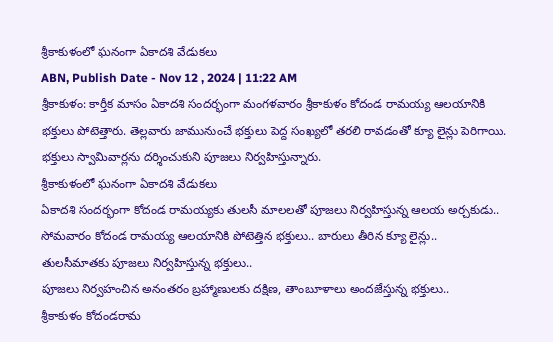శ్రీకాకుళంలో ఘనంగా ఏకాదశి వేడుకలు
ABN, Publish Date - Nov 12 , 2024 | 11:22 AM
శ్రీకాకుళం: కార్తీక మాసం ఏకాదశి సందర్భంగా మంగళవారం శ్రీకాకుళం కోదండ రామయ్య ఆలయానికి భక్తులు పోటెత్తారు. తెల్లవారు జామునుంచే భక్తులు పెద్ద సంఖ్యలో తరలి రావడంతో క్యూ లైన్లు పెరిగాయి. భక్తులు స్వామివార్లను దర్శించుకుని పూజలు నిర్వహిస్తున్నారు.
శ్రీకాకుళంలో ఘనంగా ఏకాదశి వేడుకలు
ఏకాదశి సందర్భంగా కోదండ రామయ్యకు తులసీ మాలలతో పూజలు నిర్వహిస్తున్న ఆలయ అర్చకుడు..
సోమవారం కోదండ రామయ్య ఆలయానికి పోటెత్తిన భక్తులు.. బారులు తీరిన క్యూ లైన్లు..
తులసీమాతకు పూజలు నిర్వహిస్తున్న భక్తులు..
పూజలు నిర్వహంచిన అనంతరం బ్రహ్మాణులకు దక్షిణ, తాంబూళాలు అందజేస్తున్న భక్తులు..
శ్రీకాకుళం కోదండరామ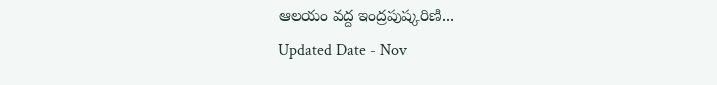ఆలయం వద్ద ఇంద్రపుష్కరిణి...
Updated Date - Nov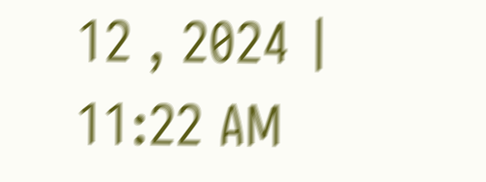12 , 2024 | 11:22 AM